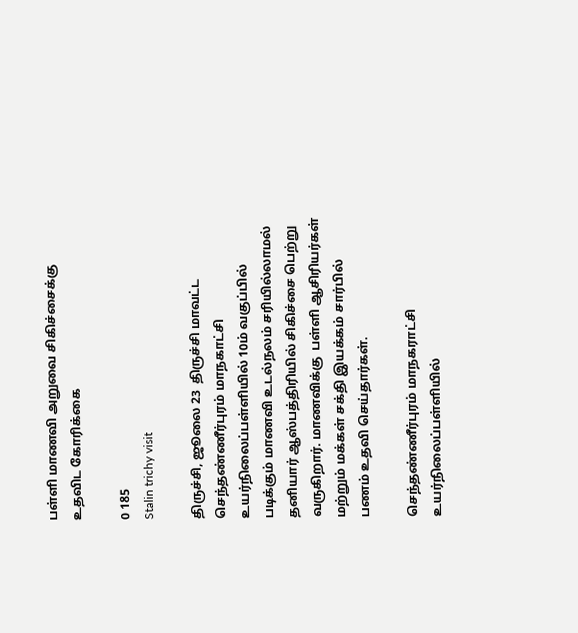பள்ளி மாணவி அறுவை சிகிச்சைக்கு உதவிட கோரிக்கை

0 185
Stalin trichy visit

திருச்சி, ஜூலை 23  திருச்சி மாவட்ட செந்தண்ணீர்புரம் மாநகாட்சி உயர்நிலைப்பள்ளியில் 10ம் வகுப்பில் படிக்கும் மாணவி உடல்நலம் சரியில்லாமல் தனியார் ஆஸ்பத்திரியில் சிகிச்சை பெற்று வருகிறார். மாணவிக்கு  பள்ளி ஆசிரியர்கள் மற்றும் மக்கள் சக்தி இயக்கம் சார்பில் பணம் உதவி செய்தார்கள்.

செந்தண்ணீர்புரம் மாநகராட்சி உயர்நிலைப்பள்ளியில்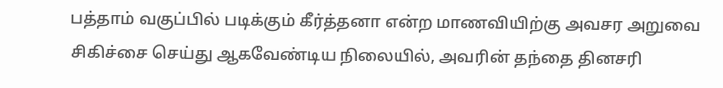பத்தாம் வகுப்பில் படிக்கும் கீர்த்தனா என்ற மாணவியிற்கு அவசர அறுவை சிகிச்சை செய்து ஆகவேண்டிய நிலையில், அவரின் தந்தை தினசரி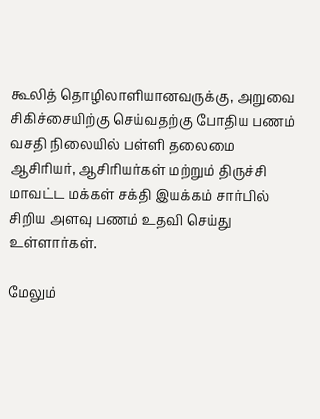கூலித் தொழிலாளியானவருக்கு, அறுவை சிகிச்சையிற்கு செய்வதற்கு போதிய பணம் வசதி நிலையில் பள்ளி தலைமை ஆசிரியர், ஆசிரியர்கள் மற்றும் திருச்சி மாவட்ட மக்கள் சக்தி இயக்கம் சார்பில் சிறிய அளவு பணம் உதவி செய்து உள்ளார்கள்.

மேலும்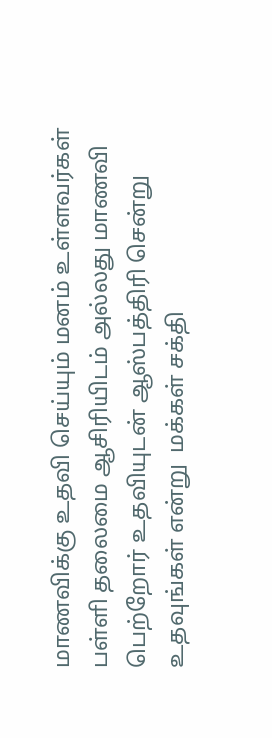மாணவிக்கு உதவி செய்யும் மனம் உள்ளவர்கள் பள்ளி தலைமை ஆசிரியிடம் அல்லது மாணவி பெற்றோர் உதவியுடன் ஆஸ்பத்திரி சென்று உதவுங்கள் என்று  மக்கள் சக்தி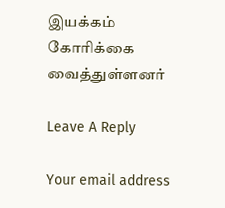இயக்கம்  கோரிக்கை வைத்துள்ளனர்

Leave A Reply

Your email address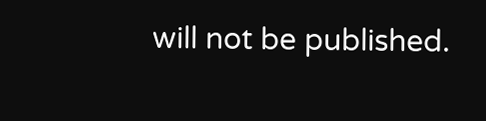will not be published.